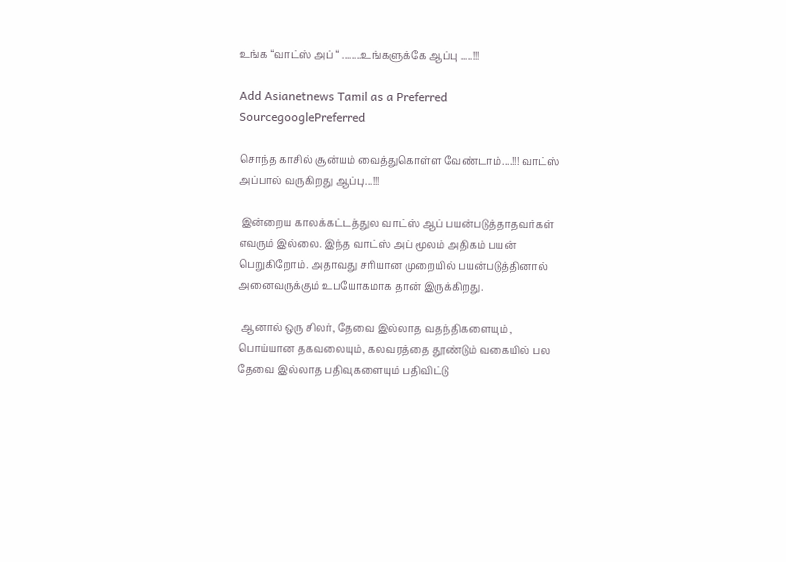உங்க “வாட்ஸ் அப் “ ........உங்களுக்கே ஆப்பு .....!!!

Add Asianetnews Tamil as a Preferred SourcegooglePreferred

சொந்த காசில் சூன்யம் வைத்துகொள்ள வேண்டாம்....!!! வாட்ஸ் அப்பால் வருகிறது ஆப்பு...!!!

 இன்றைய காலக்கட்டத்துல வாட்ஸ் ஆப் பயன்படுத்தாதவர்கள் எவரும் இல்லை. இந்த வாட்ஸ் அப் மூலம் அதிகம் பயன் பெறுகிறோம். அதாவது சரியான முறையில் பயன்படுத்தினால் அனைவருக்கும் உபயோகமாக தான் இருக்கிறது.

 ஆனால் ஒரு சிலர், தேவை இல்லாத வதந்திகளையும் , பொய்யான தகவலையும், கலவரத்தை தூண்டும் வகையில் பல தேவை இல்லாத பதிவுகளையும் பதிவிட்டு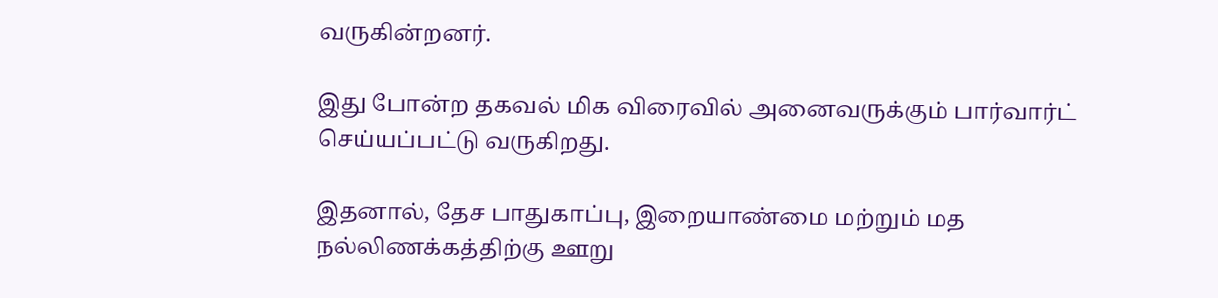வருகின்றனர்.

இது போன்ற தகவல் மிக விரைவில் அனைவருக்கும் பார்வார்ட் செய்யப்பட்டு வருகிறது.

இதனால், தேச பாதுகாப்பு, இறையாண்மை மற்றும் மத நல்லிணக்கத்திற்கு ஊறு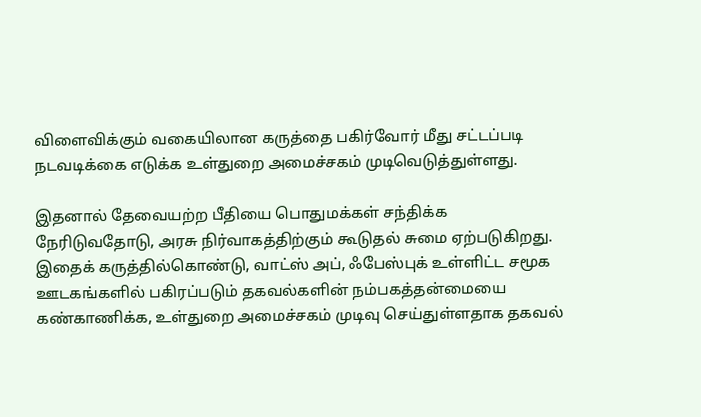விளைவிக்கும் வகையிலான கருத்தை பகிர்வோர் மீது சட்டப்படி நடவடிக்கை எடுக்க உள்துறை அமைச்சகம் முடிவெடுத்துள்ளது.

இதனால் தேவையற்ற பீதியை பொதுமக்கள் சந்திக்க நேரிடுவதோடு, அரசு நிர்வாகத்திற்கும் கூடுதல் சுமை ஏற்படுகிறது. இதைக் கருத்தில்கொண்டு, வாட்ஸ் அப், ஃபேஸ்புக் உள்ளிட்ட சமூக ஊடகங்களில் பகிரப்படும் தகவல்களின் நம்பகத்தன்மையை கண்காணிக்க, உள்துறை அமைச்சகம் முடிவு செய்துள்ளதாக தகவல்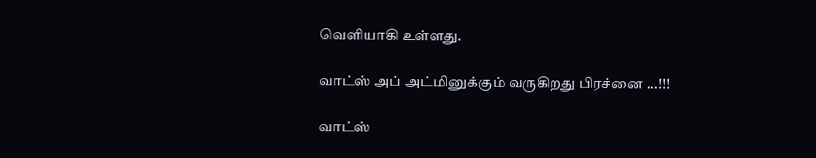வெளியாகி உள்ளது.

வாட்ஸ் அப் அட்மினுக்கும் வருகிறது பிரச்னை ...!!!

வாட்ஸ்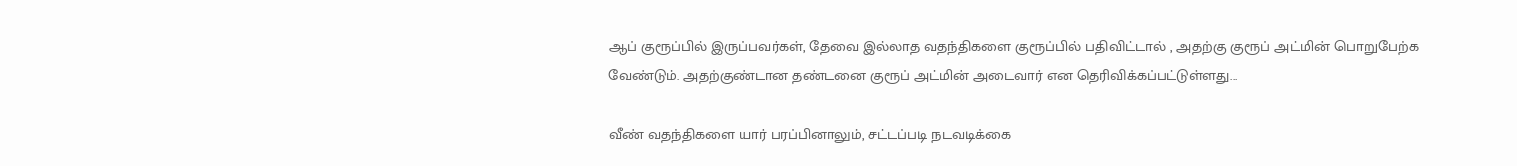ஆப் குரூப்பில் இருப்பவர்கள், தேவை இல்லாத வதந்திகளை குரூப்பில் பதிவிட்டால் , அதற்கு குரூப் அட்மின் பொறுபேற்க வேண்டும். அதற்குண்டான தண்டனை குரூப் அட்மின் அடைவார் என தெரிவிக்கப்பட்டுள்ளது...

வீண் வதந்திகளை யார் பரப்பினாலும், சட்டப்படி நடவடிக்கை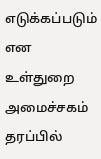எடுக்கப்படும் என உள்துறை அமைச்சகம் தரப்பில்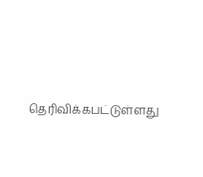தெரிவிக்கபட்டுள்ளது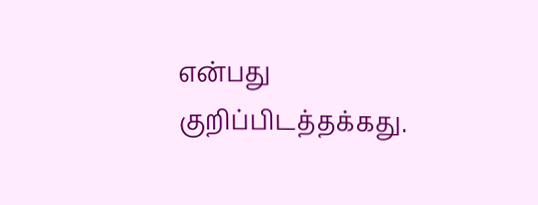என்பது குறிப்பிடத்தக்கது.